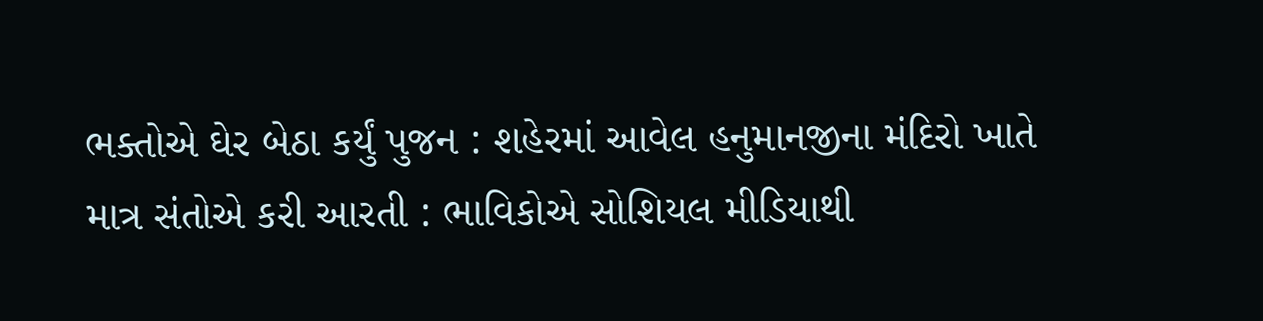ભક્તોએ ઘેર બેઠા કર્યું પુજન : શહેરમાં આવેલ હનુમાનજીના મંદિરો ખાતે માત્ર સંતોએ કરી આરતી : ભાવિકોએ સોશિયલ મીડિયાથી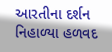આરતીના દર્શન નિહાળ્યા હળવદ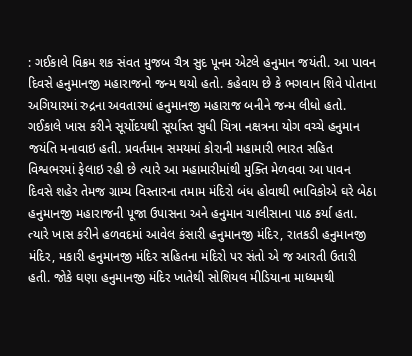: ગઈકાલે વિક્રમ શક સંવત મુજબ ચૈત્ર સુદ પૂનમ એટલે હનુમાન જયંતી. આ પાવન દિવસે હનુમાનજી મહારાજનો જન્મ થયો હતો. કહેવાય છે કે ભગવાન શિવે પોતાના અગિયારમાં રુદ્રના અવતારમાં હનુમાનજી મહારાજ બનીને જન્મ લીધો હતો. ગઈકાલે ખાસ કરીને સૂર્યોદયથી સૂર્યાસ્ત સુધી ચિત્રા નક્ષત્રના યોગ વચ્ચે હનુમાન જયંતિ મનાવાઇ હતી. પ્રવર્તમાન સમયમાં કોરાની મહામારી ભારત સહિત વિશ્વભરમાં ફેલાઇ રહી છે ત્યારે આ મહામારીમાંથી મુક્તિ મેળવવા આ પાવન દિવસે શહેર તેમજ ગ્રામ્ય વિસ્તારના તમામ મંદિરો બંધ હોવાથી ભાવિકોએ ઘરે બેઠા હનુમાનજી મહારાજની પૂજા ઉપાસના અને હનુમાન ચાલીસાના પાઠ કર્યા હતા. ત્યારે ખાસ કરીને હળવદમાં આવેલ કંસારી હનુમાનજી મંદિર, રાતકડી હનુમાનજી મંદિર, મકારી હનુમાનજી મંદિર સહિતના મંદિરો પર સંતો એ જ આરતી ઉતારી હતી. જોકે ઘણા હનુમાનજી મંદિર ખાતેથી સોશિયલ મીડિયાના માધ્યમથી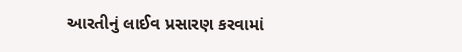આરતીનું લાઈવ પ્રસારણ કરવામાં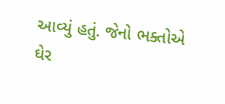આવ્યું હતું. જેનો ભક્તોએ ઘેર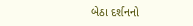બેઠા દર્શનનો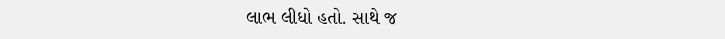લાભ લીધો હતો. સાથે જ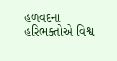હળવદના હરિભક્તોએ વિશ્વ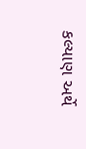કલ્યાણ અર્થે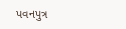પવનપુત્ર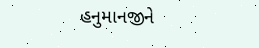હનુમાનજીને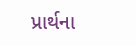પ્રાર્થના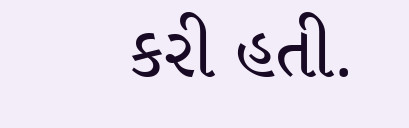કરી હતી.